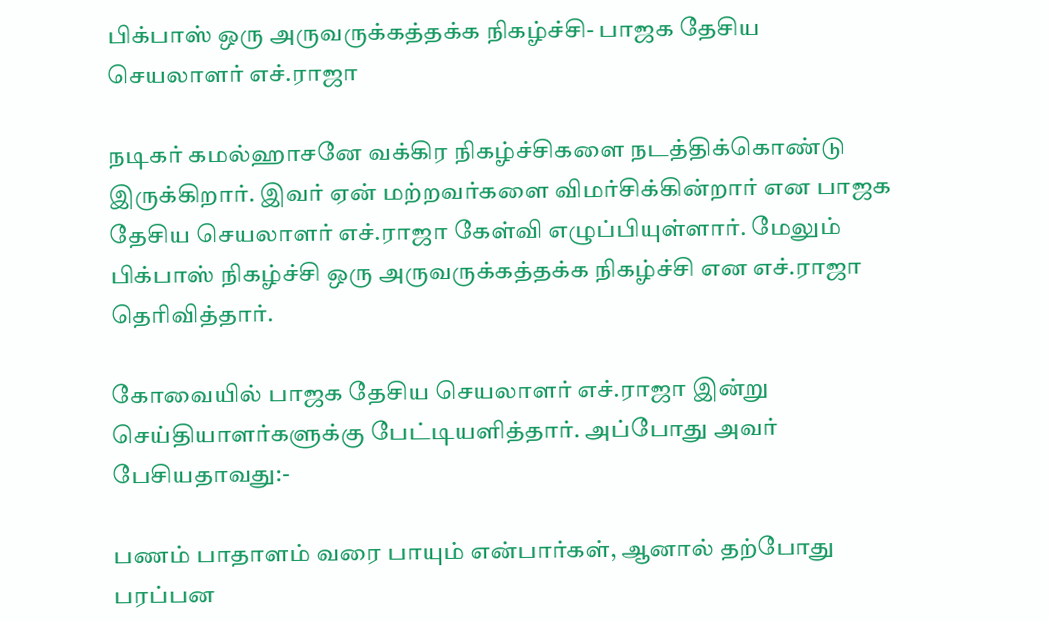பிக்பாஸ் ஒரு அருவருக்கத்தக்க நிகழ்ச்சி- பாஜக தேசிய செயலாளர் எச்.ராஜா

நடிகர் கமல்ஹாசனே வக்கிர நிகழ்ச்சிகளை நடத்திக்கொண்டு இருக்கிறார். இவர் ஏன் மற்றவர்களை விமர்சிக்கின்றார் என பாஜக தேசிய செயலாளர் எச்.ராஜா கேள்வி எழுப்பியுள்ளார். மேலும் பிக்பாஸ் நிகழ்ச்சி ஒரு அருவருக்கத்தக்க நிகழ்ச்சி என எச்.ராஜா தெரிவித்தார்.

கோவையில் பாஜக தேசிய செயலாளர் எச்.ராஜா இன்று செய்தியாளர்களுக்கு பேட்டியளித்தார். அப்போது அவர் பேசியதாவது:-

பணம் பாதாளம் வரை பாயும் என்பார்கள், ஆனால் தற்போது பரப்பன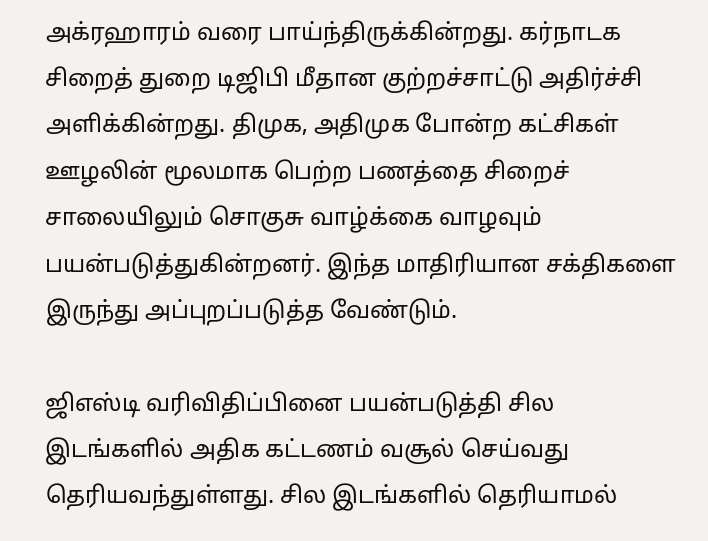அக்ரஹாரம் வரை பாய்ந்திருக்கின்றது. கர்நாடக சிறைத் துறை டிஜிபி மீதான குற்றச்சாட்டு அதிர்ச்சி அளிக்கின்றது. திமுக, அதிமுக போன்ற கட்சிகள் ஊழலின் மூலமாக பெற்ற பணத்தை சிறைச் சாலையிலும் சொகுசு வாழ்க்கை வாழவும் பயன்படுத்துகின்றனர். இந்த மாதிரியான சக்திகளை இருந்து அப்புறப்படுத்த வேண்டும்.

ஜிஎஸ்டி வரிவிதிப்பினை பயன்படுத்தி சில இடங்களில் அதிக கட்டணம் வசூல் செய்வது தெரியவந்துள்ளது. சில இடங்களில் தெரியாமல்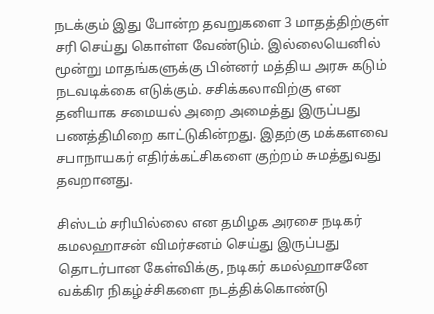நடக்கும் இது போன்ற தவறுகளை 3 மாதத்திற்குள் சரி செய்து கொள்ள வேண்டும். இல்லையெனில் மூன்று மாதங்களுக்கு பின்னர் மத்திய அரசு கடும் நடவடிக்கை எடுக்கும். சசிக்கலாவிற்கு என தனியாக சமையல் அறை அமைத்து இருப்பது பணத்திமிறை காட்டுகின்றது. இதற்கு மக்களவை சபாநாயகர் எதிர்க்கட்சிகளை குற்றம் சுமத்துவது தவறானது.

சிஸ்டம் சரியில்லை என தமிழக அரசை நடிகர் கமலஹாசன் விமர்சனம் செய்து இருப்பது தொடர்பான கேள்விக்கு, நடிகர் கமல்ஹாசனே வக்கிர நிகழ்ச்சிகளை நடத்திக்கொண்டு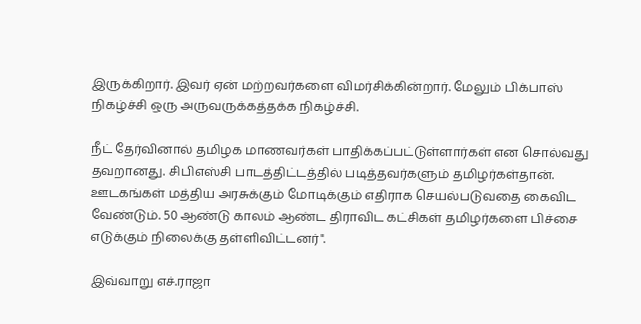இருக்கிறார். இவர் ஏன் மற்றவர்களை விமர்சிக்கின்றார். மேலும் பிக்பாஸ் நிகழ்ச்சி ஒரு அருவருக்கத்தக்க நிகழ்ச்சி.

நீட் தேர்வினால் தமிழக மாணவர்கள் பாதிக்கப்பட்டுள்ளார்கள் என சொல்வது தவறானது. சிபிஎஸ்சி பாடத்திட்டத்தில் படித்தவர்களும் தமிழர்கள்தான். ஊடகங்கள் மத்திய அரசுக்கும் மோடிக்கும் எதிராக செயல்படுவதை கைவிட வேண்டும். 50 ஆண்டு காலம் ஆண்ட திராவிட கட்சிகள் தமிழர்களை பிச்சை எடுக்கும் நிலைக்கு தள்ளிவிட்டனர்".

இவ்வாறு எச்.ராஜா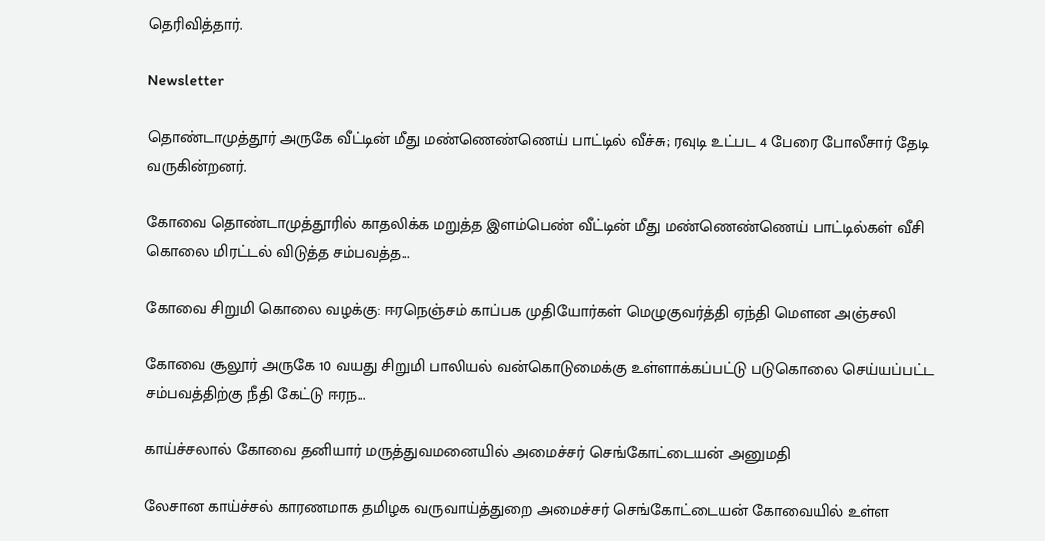தெரிவித்தார்.

Newsletter

தொண்டாமுத்தூர் அருகே வீட்டின் மீது மண்ணெண்ணெய் பாட்டில் வீச்சு; ரவுடி உட்பட 4 பேரை போலீசார் தேடி வருகின்றனர்.

கோவை தொண்டாமுத்தூரில் காதலிக்க மறுத்த இளம்பெண் வீட்டின் மீது மண்ணெண்ணெய் பாட்டில்கள் வீசி கொலை மிரட்டல் விடுத்த சம்பவத்த...

கோவை சிறுமி கொலை வழக்கு: ஈரநெஞ்சம் காப்பக முதியோர்கள் மெழுகுவர்த்தி ஏந்தி மௌன அஞ்சலி

கோவை சூலூர் அருகே 10 வயது சிறுமி பாலியல் வன்கொடுமைக்கு உள்ளாக்கப்பட்டு படுகொலை செய்யப்பட்ட சம்பவத்திற்கு நீதி கேட்டு ஈரந...

காய்ச்சலால் கோவை தனியார் மருத்துவமனையில் அமைச்சர் செங்கோட்டையன் அனுமதி

லேசான காய்ச்சல் காரணமாக தமிழக வருவாய்த்துறை அமைச்சர் செங்கோட்டையன் கோவையில் உள்ள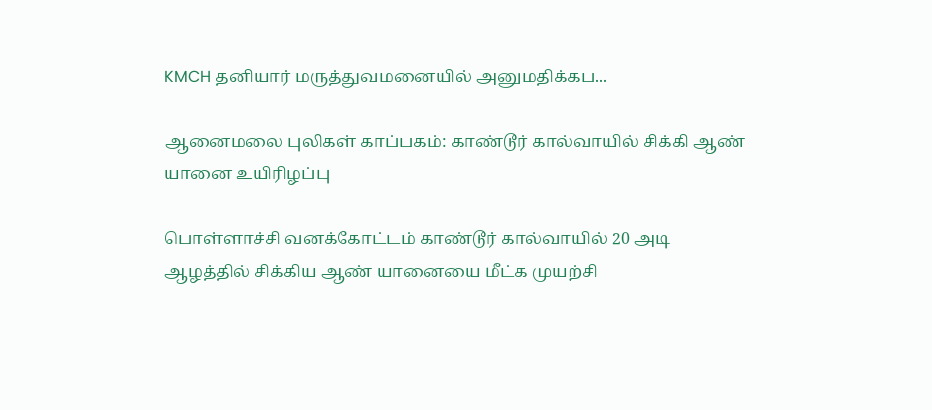KMCH தனியார் மருத்துவமனையில் அனுமதிக்கப...

ஆனைமலை புலிகள் காப்பகம்: காண்டூர் கால்வாயில் சிக்கி ஆண் யானை உயிரிழப்பு

பொள்ளாச்சி வனக்கோட்டம் காண்டூர் கால்வாயில் 20 அடி ஆழத்தில் சிக்கிய ஆண் யானையை மீட்க முயற்சி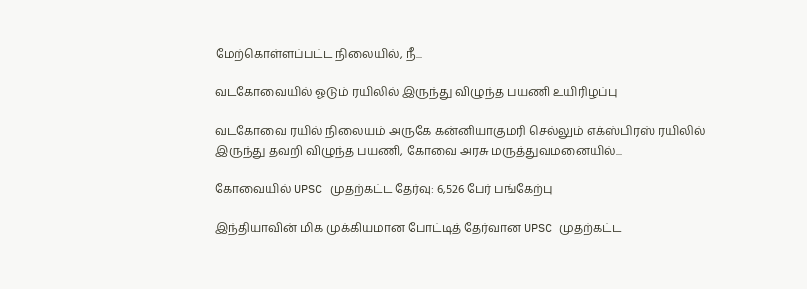மேற்கொள்ளப்பட்ட நிலையில், நீ...

வடகோவையில் ஓடும் ரயிலில் இருந்து விழுந்த பயணி உயிரிழப்பு

வடகோவை ரயில் நிலையம் அருகே கன்னியாகுமரி செல்லும் எக்ஸ்பிரஸ் ரயிலில் இருந்து தவறி விழுந்த பயணி, கோவை அரசு மருத்துவமனையில்...

கோவையில் UPSC முதற்கட்ட தேர்வு: 6,526 பேர் பங்கேற்பு

இந்தியாவின் மிக முக்கியமான போட்டித் தேர்வான UPSC முதற்கட்ட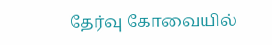தேர்வு கோவையில்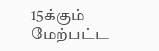15க்கும் மேற்பட்ட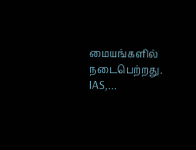மையங்களில் நடைபெற்றது. IAS,...